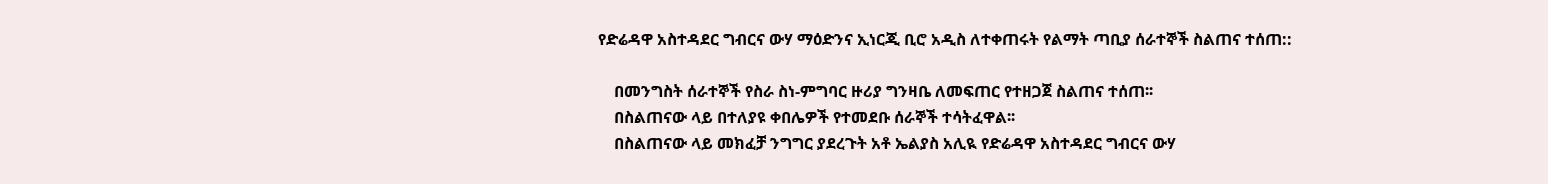የድሬዳዋ አስተዳደር ግብርና ውሃ ማዕድንና ኢነርጂ ቢሮ አዲስ ለተቀጠሩት የልማት ጣቢያ ሰራተኞች ስልጠና ተሰጠ::

    በመንግስት ሰራተኞች የስራ ስነ-ምግባር ዙሪያ ግንዛቤ ለመፍጠር የተዘጋጀ ስልጠና ተሰጠ፡፡
    በስልጠናው ላይ በተለያዩ ቀበሌዎች የተመደቡ ሰራኞች ተሳትፈዋል፡፡
    በስልጠናው ላይ መክፈቻ ንግግር ያደረጉት አቶ ኤልያስ አሊዪ የድሬዳዋ አስተዳደር ግብርና ውሃ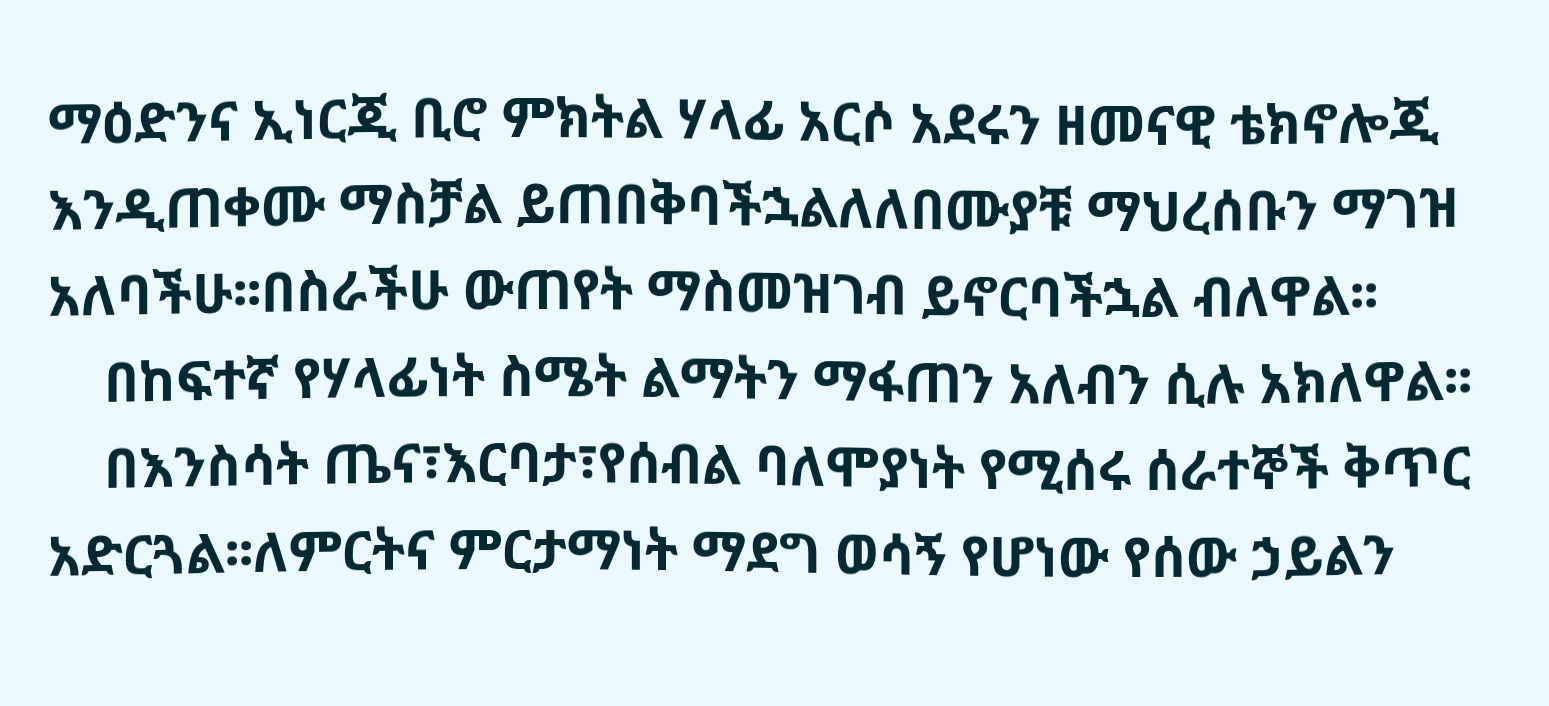ማዕድንና ኢነርጂ ቢሮ ምክትል ሃላፊ አርሶ አደሩን ዘመናዊ ቴክኖሎጂ እንዲጠቀሙ ማስቻል ይጠበቅባችኋልለለበሙያቹ ማህረሰቡን ማገዝ አለባችሁ፡፡በስራችሁ ውጠየት ማስመዝገብ ይኖርባችኋል ብለዋል፡፡
    በከፍተኛ የሃላፊነት ስሜት ልማትን ማፋጠን አለብን ሲሉ አክለዋል፡፡
    በእንስሳት ጤና፣እርባታ፣የሰብል ባለሞያነት የሚሰሩ ሰራተኞች ቅጥር አድርጓል፡፡ለምርትና ምርታማነት ማደግ ወሳኝ የሆነው የሰው ኃይልን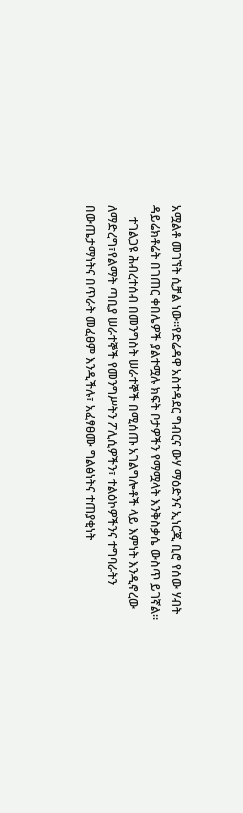አሟልቶ መገኘት ሲቻል ነው፡፡የድሬዳዋ አስተዳደር ግብርና ውሃ ማዕድንና ኢነርጂ ቢሮ የሰው ሃብት ዳይሬክቶሬት በገጠር ቀበሌዎች ያልተሟሉ ክፍት ቦታዎችን የማሟላት እንቅስቃሴ ውስጥ ይገኛል፡፡
    ተገልጋዩ ሕብረተሰብ በመንግስት ሠራተኞች በሚሰጡ አገልግሎቶች ላይ እምነት እንዲኖረው ለማድረግ፣የልማት ጣቢያ ሠራተኞች የመንግሥትን ፖሊሲዎችን፣ ተልዕኮዎችንና ተግባራትን በውጤታማነትና በጥራት መፈፀም እንዲችሉ፣ አፈፃፀሙ ግልፅነትና ተጠያቂነት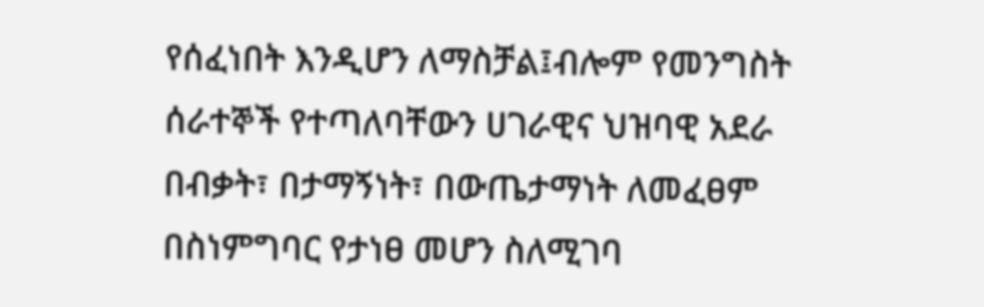የሰፈነበት እንዲሆን ለማስቻል፤ብሎም የመንግስት ሰራተኞች የተጣለባቸውን ሀገራዊና ህዝባዊ አደራ በብቃት፣ በታማኝነት፣ በውጤታማነት ለመፈፀም በስነምግባር የታነፀ መሆን ስለሚገባ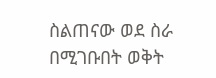ስልጠናው ወደ ስራ በሚገቡበት ወቅት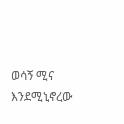ወሳኝ ሚና እንደሚኒኖረው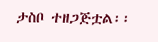ታስቦ ተዘጋጅቷል፡፡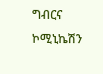ግብርና ኮሚኒኬሽን